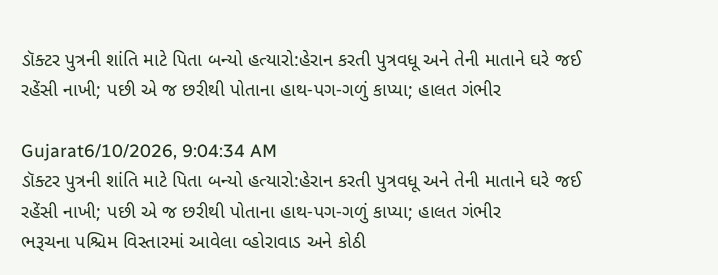ડૉક્ટર પુત્રની શાંતિ માટે પિતા બન્યો હત્યારો:હેરાન કરતી પુત્રવધૂ અને તેની માતાને ઘરે જઈ રહેંસી નાખી; પછી એ જ છરીથી પોતાના હાથ-પગ-ગળું કાપ્યા; હાલત ગંભીર

Gujarat6/10/2026, 9:04:34 AM
ડૉક્ટર પુત્રની શાંતિ માટે પિતા બન્યો હત્યારો:હેરાન કરતી પુત્રવધૂ અને તેની માતાને ઘરે જઈ રહેંસી નાખી; પછી એ જ છરીથી પોતાના હાથ-પગ-ગળું કાપ્યા; હાલત ગંભીર
ભરૂચના પશ્ચિમ વિસ્તારમાં આવેલા વ્હોરાવાડ અને કોઠી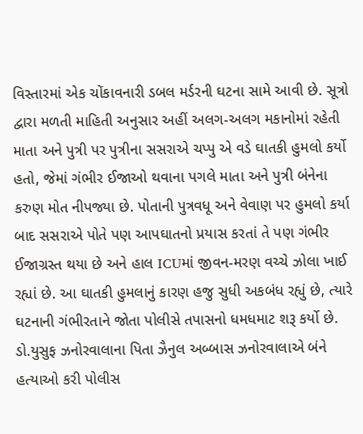વિસ્તારમાં એક ચોંકાવનારી ડબલ મર્ડરની ઘટના સામે આવી છે. સૂત્રો દ્વારા મળતી માહિતી અનુસાર અહીં અલગ-અલગ મકાનોમાં રહેતી માતા અને પુત્રી પર પુત્રીના સસરાએ ચપ્પુ એ વડે ઘાતકી હુમલો કર્યો હતો, જેમાં ગંભીર ઈજાઓ થવાના પગલે માતા અને પુત્રી બંનેના કરુણ મોત નીપજ્યા છે. પોતાની પુત્રવધૂ અને વેવાણ પર હુમલો કર્યા બાદ સસરાએ પોતે પણ આપઘાતનો પ્રયાસ કરતાં તે પણ ગંભીર ઈજાગ્રસ્ત થયા છે અને હાલ ICUમાં જીવન-મરણ વચ્ચે ઝોલા ખાઈ રહ્યાં છે. આ ઘાતકી હુમલાનું કારણ હજુ સુધી અકબંધ રહ્યું છે, ત્યારે ઘટનાની ગંભીરતાને જોતા પોલીસે તપાસનો ધમધમાટ શરૂ કર્યો છે. ડો.યુસુફ ઝનોરવાલાના પિતા ઝૈનુલ અબ્બાસ ઝનોરવાલાએ બંને હત્યાઓ કરી પોલીસ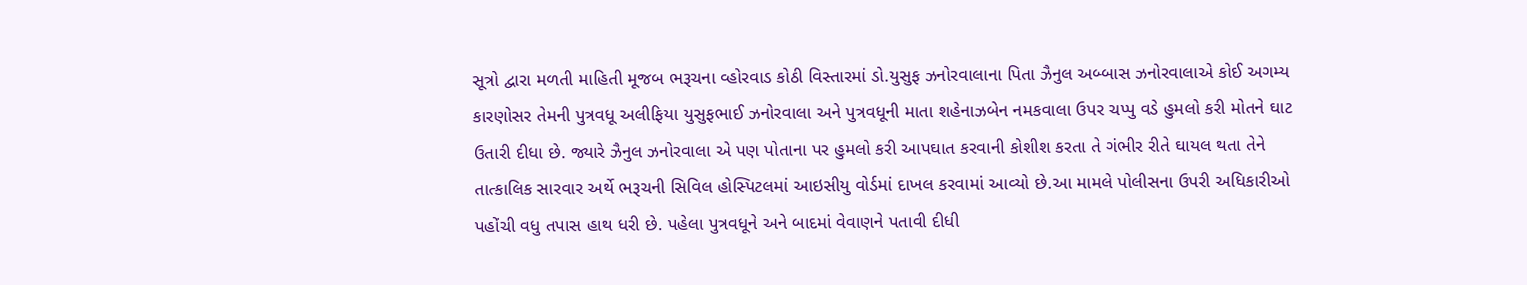સૂત્રો દ્વારા મળતી માહિતી મૂજબ ભરૂચના વ્હોરવાડ કોઠી વિસ્તારમાં ડો.યુસુફ ઝનોરવાલાના પિતા ઝૈનુલ અબ્બાસ ઝનોરવાલાએ કોઈ અગમ્ય કારણોસર તેમની પુત્રવધૂ અલીફિયા યુસુફભાઈ ઝનોરવાલા અને પુત્રવધૂની માતા શહેનાઝબેન નમકવાલા ઉપર ચપ્પુ વડે હુમલો કરી મોતને ઘાટ ઉતારી દીધા છે. જ્યારે ઝૈનુલ ઝનોરવાલા એ પણ પોતાના પર હુમલો કરી આપઘાત કરવાની કોશીશ કરતા તે ગંભીર રીતે ઘાયલ થતા તેને તાત્કાલિક સારવાર અર્થે ભરૂચની સિવિલ હોસ્પિટલમાં આઇસીયુ વોર્ડમાં દાખલ કરવામાં આવ્યો છે.આ મામલે પોલીસના ઉપરી અધિકારીઓ પહોંચી વધુ તપાસ હાથ ધરી છે. પહેલા પુત્રવધૂને અને બાદમાં વેવાણને પતાવી દીધી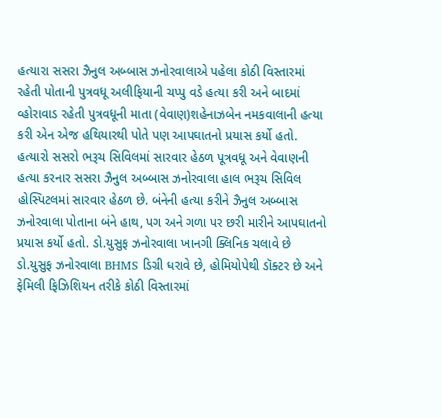હત્યારા સસરા ઝૈનુલ અબ્બાસ ઝનોરવાલાએ પહેલા કોઠી વિસ્તારમાં રહેતી પોતાની પુત્રવધૂ અલીફિયાની ચપ્પુ વડે હત્યા કરી અને બાદમાં વ્હોરાવાડ રહેતી પુત્રવધૂની માતા (વેવાણ)શહેનાઝબેન નમકવાલાની હત્યા કરી એન એજ હથિયારથી પોતે પણ આપઘાતનો પ્રયાસ કર્યો હતો. હત્યારો સસરો ભરૂચ સિવિલમાં સારવાર હેઠળ પૂત્રવધૂ અને વેવાણની હત્યા કરનાર સસરા ઝૈનુલ અબ્બાસ ઝનોરવાલા હાલ ભરૂચ સિવિલ હોસ્પિટલમાં સારવાર હેઠળ છે. બંનેની હત્યા કરીને ઝૈનુલ અબ્બાસ ઝનોરવાલા પોતાના બંને હાથ, પગ અને ગળા પર છરી મારીને આપઘાતનો પ્રયાસ કર્યો હતો. ડો.યુસુફ ઝનોરવાલા ખાનગી ક્લિનિક ચલાવે છે ડો.યુસુફ ઝનોરવાલા BHMS ડિગ્રી ધરાવે છે, હોમિયોપેથી ડૉક્ટર છે અને ફેમિલી ફિઝિશિયન તરીકે કોઠી વિસ્તારમાં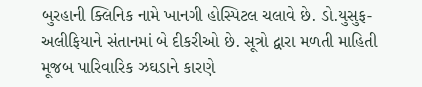બુરહાની ક્લિનિક નામે ખાનગી હોસ્પિટલ ચલાવે છે. ડો.યુસુફ-અલીફિયાને સંતાનમાં બે દીકરીઓ છે. સૂત્રો દ્વારા મળતી માહિતી મૂજબ પારિવારિક ઝઘડાને કારણે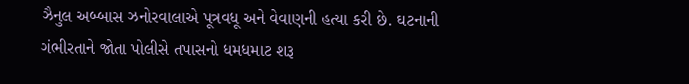ઝૈનુલ અબ્બાસ ઝનોરવાલાએ પૂત્રવધૂ અને વેવાણની હત્યા કરી છે. ઘટનાની ગંભીરતાને જોતા પોલીસે તપાસનો ધમધમાટ શરૂ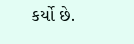કર્યો છે.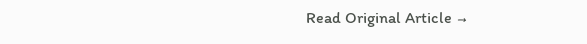Read Original Article →